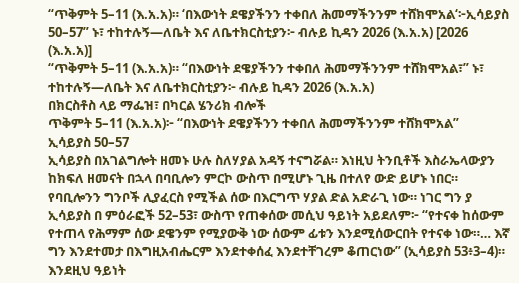“ጥቅምት 5–11 (እ.አ.አ)። ‘በእውነት ደዌያችንን ተቀበለ ሕመማችንንም ተሸክሞአል‘፦ኢሳይያስ 50–57” ኑ፣ ተከተሉኝ—ለቤት እና ለቤተክርስቲያን፦ ብሉይ ኪዳን 2026 (እ.አ.አ) [2026 (እ.አ.አ)]
“ጥቅምት 5–11 (እ.አ.አ)። “በእውነት ደዌያችንን ተቀበለ ሕመማችንንም ተሸክሞአል፣” ኑ፣ ተከተሉኝ—ለቤት እና ለቤተክርስቲያን፦ ብሉይ ኪዳን 2026 (እ.አ.አ)
በክርስቶስ ላይ ማፌዝ፣ በካርል ሄንሪክ ብሎች
ጥቅምት 5–11 (እ.አ.አ)፦ “በእውነት ደዌያችንን ተቀበለ ሕመማችንንም ተሸክሞአል”
ኢሳይያስ 50–57
ኢሳይያስ በአገልግሎት ዘመኑ ሁሉ ስለሃያል አዳኝ ተናግሯል። እነዚህ ትንቢቶች እስራኤላውያን ከክፍለ ዘመናት በኋላ በባቢሎን ምርኮ ውስጥ በሚሆኑ ጊዜ በተለየ ውድ ይሆኑ ነበር። የባቢሎንን ግንቦች ሊያፈርስ የሚችል ሰው በእርግጥ ሃያል ድል አድራጊ ነው። ነገር ግን ያ ኢሳይያስ በ ምዕራፎች 52–53፣ ውስጥ የጠቀሰው መሲህ ዓይነት አይደለም፦ “የተናቀ ከሰውም የተጠላ የሕማም ሰው ደዌንም የሚያውቅ ነው ሰውም ፊቱን እንደሚሰውርበት የተናቀ ነው።… እኛ ግን እንደተመታ በእግዚአብሔርም እንደተቀሰፈ እንደተቸገረም ቆጠርነው” (ኢሳይያስ 53፥3–4)።
እንደዚህ ዓይነት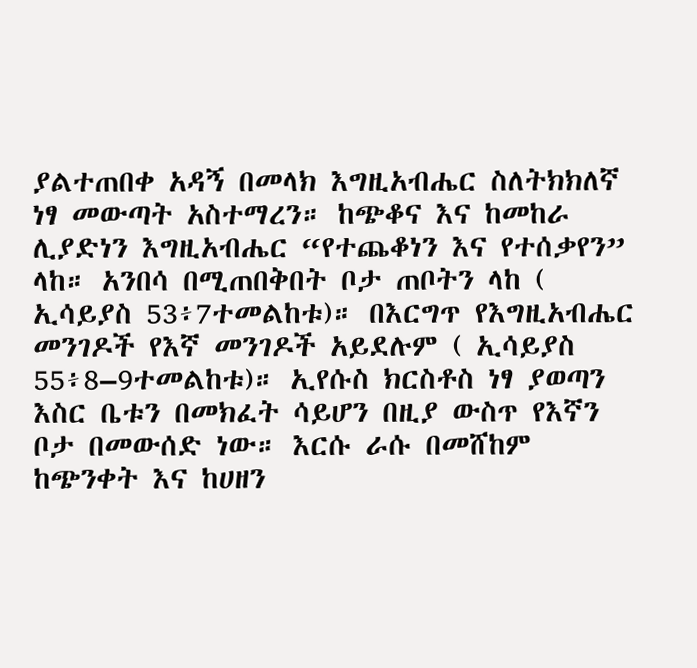ያልተጠበቀ አዳኝ በመላክ እግዚአብሔር ስለትክክለኛ ነፃ መውጣት አስተማረን። ከጭቆና እና ከመከራ ሊያድነን እግዚአብሔር “የተጨቆነን እና የተሰቃየን” ላከ። አንበሳ በሚጠበቅበት ቦታ ጠቦትን ላከ ( ኢሳይያስ 53፥7ተመልከቱ)። በእርግጥ የእግዚአብሔር መንገዶች የእኛ መንገዶች አይደሉም ( ኢሳይያስ 55፥8–9ተመልከቱ)። ኢየሱስ ክርስቶስ ነፃ ያወጣን እስር ቤቱን በመክፈት ሳይሆን በዚያ ውስጥ የእኛን ቦታ በመውሰድ ነው። እርሱ ራሱ በመሸከም ከጭንቀት እና ከሀዘን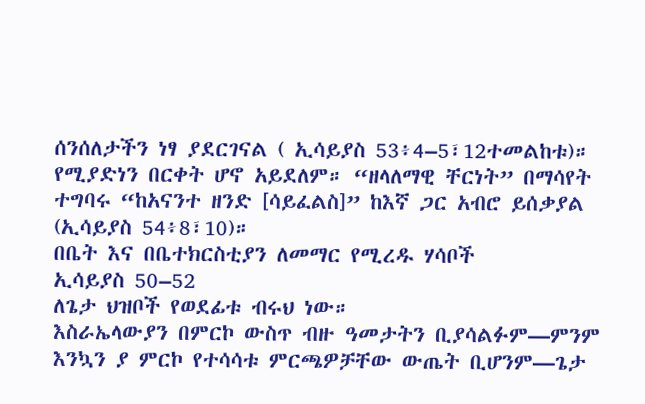ሰንሰለታችን ነፃ ያደርገናል ( ኢሳይያስ 53፥4–5፣12ተመልከቱ)። የሚያድነን በርቀት ሆኖ አይደለም። “ዘላለማዊ ቸርነት” በማሳየት ተግባሩ “ከአናንተ ዘንድ [ሳይፈልስ]” ከእኛ ጋር አብሮ ይሰቃያል (ኢሳይያስ 54፥8፣10)።
በቤት እና በቤተክርስቲያን ለመማር የሚረዱ ሃሳቦች
ኢሳይያስ 50–52
ለጌታ ህዝቦች የወደፊቱ ብሩህ ነው።
እስራኤላውያን በምርኮ ውስጥ ብዙ ዓመታትን ቢያሳልፉም—ምንም እንኳን ያ ምርኮ የተሳሳቱ ምርጫዎቻቸው ውጤት ቢሆንም—ጌታ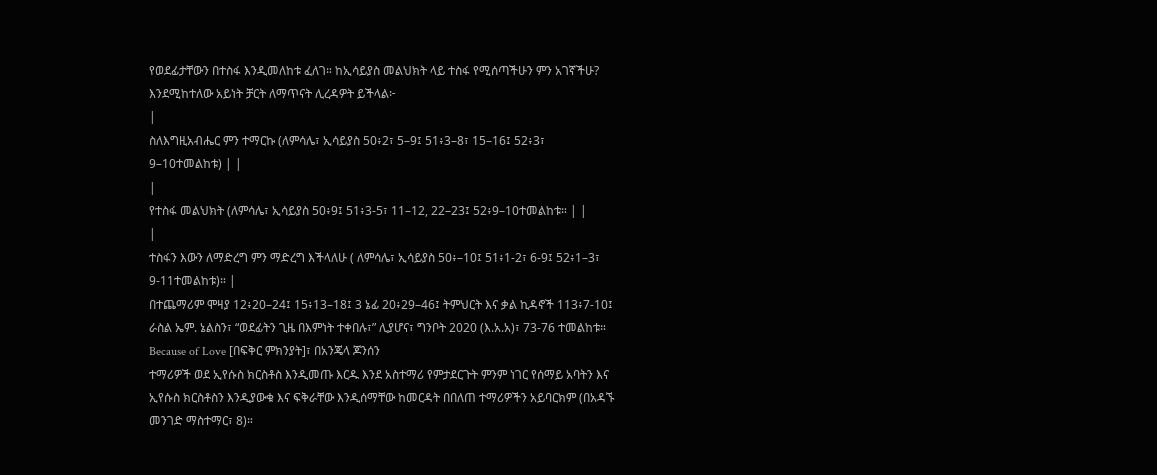የወደፊታቸውን በተስፋ እንዲመለከቱ ፈለገ። ከኢሳይያስ መልህክት ላይ ተስፋ የሚሰጣችሁን ምን አገኛችሁ? እንደሚከተለው አይነት ቻርት ለማጥናት ሊረዳዎት ይችላል፦
|
ስለእግዚአብሔር ምን ተማርኩ (ለምሳሌ፣ ኢሳይያስ 50፥2፣ 5–9፤ 51፥3–8፣ 15–16፤ 52፥3፣ 9–10ተመልከቱ) | |
|
የተስፋ መልህክት (ለምሳሌ፣ ኢሳይያስ 50፥9፤ 51፥3-5፣ 11–12, 22–23፤ 52፥9–10ተመልከቱ። | |
|
ተስፋን እውን ለማድረግ ምን ማድረግ እችላለሁ ( ለምሳሌ፣ ኢሳይያስ 50፥–10፤ 51፥1-2፣ 6-9፤ 52፥1–3፣ 9-11ተመልከቱ)። |
በተጨማሪም ሞዛያ 12፥20–24፤ 15፥13–18፤ 3 ኔፊ 20፥29–46፤ ትምህርት እና ቃል ኪዳኖች 113፥7-10፤ ራስል ኤም. ኔልስን፣ “ወደፊትን ጊዜ በእምነት ተቀበሉ፣” ሊያሆና፣ ግንቦት 2020 (እ.አ.አ)፣ 73-76 ተመልከቱ።
Because of Love [በፍቅር ምክንያት]፣ በአንጄላ ጆንሰን
ተማሪዎች ወደ ኢየሱስ ክርስቶስ እንዲመጡ እርዱ እንደ አስተማሪ የምታደርጉት ምንም ነገር የሰማይ አባትን እና ኢየሱስ ክርስቶስን እንዲያውቁ እና ፍቅራቸው እንዲሰማቸው ከመርዳት በበለጠ ተማሪዎችን አይባርክም (በአዳኙ መንገድ ማስተማር፣ 8)።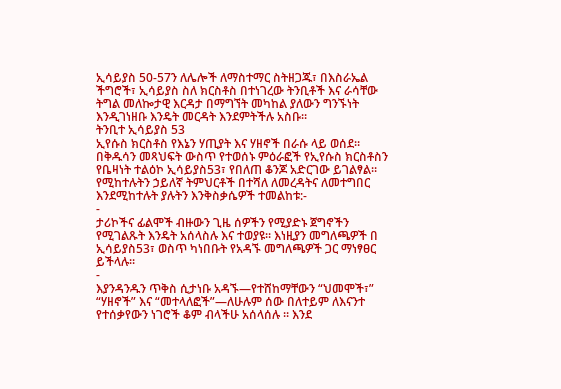ኢሳይያስ 50-57ን ለሌሎች ለማስተማር ስትዘጋጁ፣ በእስራኤል ችግሮች፣ ኢሳይያስ ስለ ክርስቶስ በተነገረው ትንቢቶች እና ራሳቸው ትግል መለኰታዊ እርዳታ በማግኘት መካከል ያለውን ግንኙነት እንዲገነዘቡ እንዴት መርዳት እንደምትችሉ አስቡ።
ትንቢተ ኢሳይያስ 53
ኢየሱስ ክርስቶስ የእኔን ሃጢያት እና ሃዘኖች በራሱ ላይ ወሰደ።
በቅዱሳን መጻህፍት ውስጥ የተወሰኑ ምዕራፎች የኢየሱስ ክርስቶስን የቤዛነት ተልዕኮ ኢሳይያስ53፣ የበለጠ ቆንጆ አድርገው ይገልፃል። የሚከተሉትን ኃይለኛ ትምህርቶች በተሻለ ለመረዳትና ለመተግበር እንደሚከተሉት ያሉትን እንቅስቃሴዎች ተመልከቱ:-
-
ታሪኮችና ፊልሞች ብዙውን ጊዜ ሰዎችን የሚያድኑ ጀግኖችን የሚገልጹት እንዴት አሰላስሉ እና ተወያዩ። እነዚያን መግለጫዎች በ ኢሳይያስ53፣ ወስጥ ካነበቡት የአዳኙ መግለጫዎች ጋር ማነፃፀር ይችላሉ።
-
እያንዳንዱን ጥቅስ ሲታነቡ አዳኙ—የተሸከማቸውን “ህመሞች፣” “ሃዘኖች” እና “መተላለፎች”—ለሁሉም ሰው በለተይም ለእናንተ የተሰቃየውን ነገሮች ቆም ብላችሁ አሰላሰሉ ። እንደ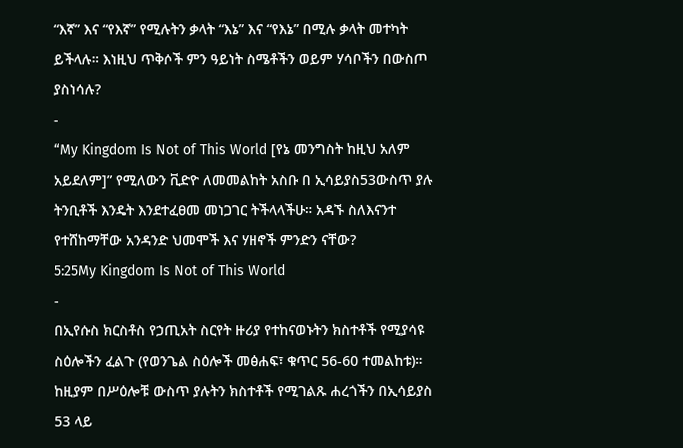“እኛ” እና “የእኛ” የሚሉትን ቃላት “እኔ” እና “የእኔ” በሚሉ ቃላት መተካት ይችላሉ። እነዚህ ጥቅሶች ምን ዓይነት ስሜቶችን ወይም ሃሳቦችን በውስጦ ያስነሳሉ?
-
“My Kingdom Is Not of This World [የኔ መንግስት ከዚህ አለም አይደለም]” የሚለውን ቪድዮ ለመመልከት አስቡ በ ኢሳይያስ53ውስጥ ያሉ ትንቢቶች እንዴት እንደተፈፀመ መነጋገር ትችላላችሁ። አዳኙ ስለእናንተ የተሸከማቸው አንዳንድ ህመሞች እና ሃዘኖች ምንድን ናቸው?
5:25My Kingdom Is Not of This World
-
በኢየሱስ ክርስቶስ የኃጢአት ስርየት ዙሪያ የተከናወኑትን ክስተቶች የሚያሳዩ ስዕሎችን ፈልጉ (የወንጌል ስዕሎች መፅሐፍ፣ ቁጥር 56-60 ተመልከቱ)። ከዚያም በሥዕሎቹ ውስጥ ያሉትን ክስተቶች የሚገልጹ ሐረጎችን በኢሳይያስ 53 ላይ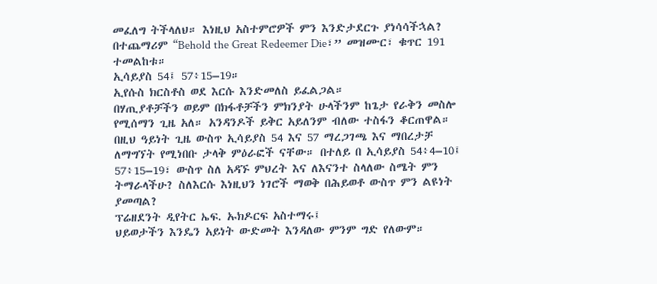መፈለግ ትችላለህ። እነዚህ አስተምሮዎች ምን እንድታደርጉ ያነሳሳችኋል?
በተጨማሪም “Behold the Great Redeemer Die፣” መዝሙር፣ ቁጥር 191 ተመልከቱ።
ኢሳይያስ 54፤ 57፥15–19።
ኢየሱስ ክርስቶስ ወደ እርሱ እንድመለስ ይፈልጋል።
በሃጢያቶቻችን ወይም በክፋቶቻችን ምክንያት ሁላችንም ከጌታ የራቅን መስሎ የሚሰማን ጊዜ አለ። አንዳንዶች ይቅር አይለንም ብለው ተስፋን ቆርጠዋል። በዚህ ዓይነት ጊዜ ውስጥ ኢሳይያስ 54 እና 57 ማረጋገጫ እና ማበረታቻ ለማግኘት የሚነበቡ ታላቅ ምዕራፎች ናቸው። በተለይ በ ኢሳይያስ 54፥4–10፤ 57፥15–19፣ ውስጥ ስለ አዳኙ ምህረት እና ለእናንተ ስላለው ስሜት ምን ትማራላችሁ? ስለእርሱ እነዚህን ነገሮች ማወቅ በሕይወቶ ውስጥ ምን ልዩነት ያመጣል?
ፕሬዘደንት ዲየትር ኤፍ. ኡክዶርፍ አስተማሩ፤
ህይወታችን እንዴን አይነት ውድመት እንዳለው ምንም ግድ የለውም።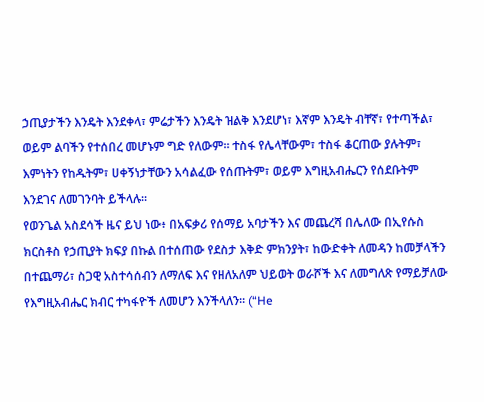ኃጢያታችን እንዴት እንደቀላ፣ ምሬታችን እንዴት ዝልቅ እንደሆነ፣ እኛም እንዴት ብቸኛ፣ የተጣችል፣ ወይም ልባችን የተሰበረ መሆኑም ግድ የለውም። ተስፋ የሌላቸውም፣ ተስፋ ቆርጠው ያሉትም፣ እምነትን የከዱትም፣ ሀቀኝነታቸውን አሳልፈው የሰጡትም፣ ወይም እግዚአብሔርን የሰደቡትም እንደገና ለመገንባት ይችላሉ።
የወንጌል አስደሳች ዜና ይህ ነው፥ በአፍቃሪ የሰማይ አባታችን እና መጨረሻ በሌለው በኢየሱስ ክርስቶስ የኃጢያት ክፍያ በኩል በተሰጠው የደስታ እቅድ ምክንያት፣ ከውድቀት ለመዳን ከመቻላችን በተጨማሪ፣ ስጋዊ አስተሳሰብን ለማለፍ እና የዘለአለም ህይወት ወራሾች እና ለመግለጽ የማይቻለው የእግዚአብሔር ክብር ተካፋዮች ለመሆን እንችላለን። (“He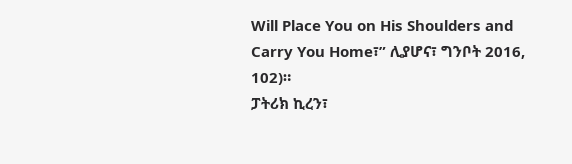Will Place You on His Shoulders and Carry You Home፣” ሊያሆና፣ ግንቦት 2016, 102)።
ፓትሪክ ኪረን፣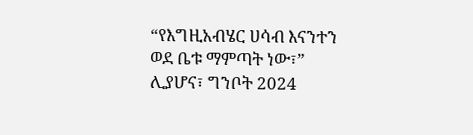“የእግዚአብሄር ሀሳብ እናንተን ወደ ቤቱ ማምጣት ነው፣” ሊያሆና፣ ግንቦት 2024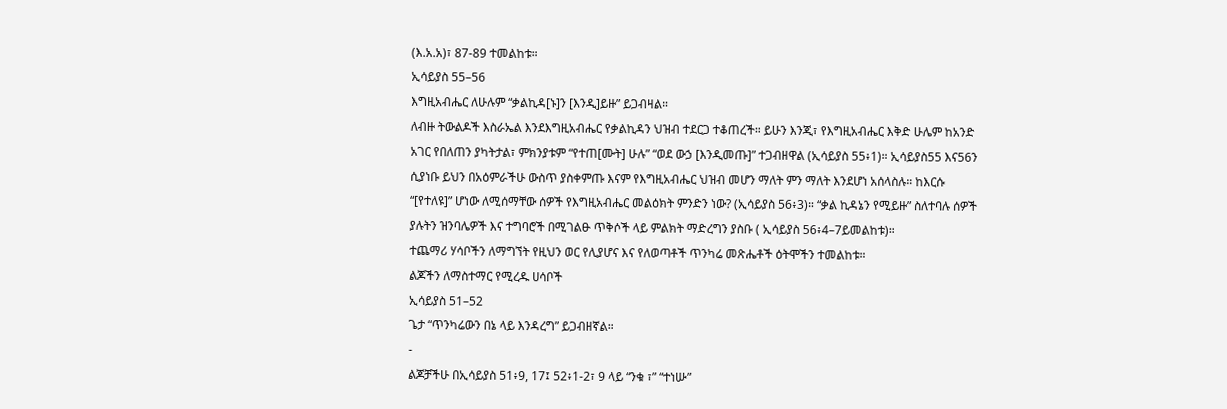(እ.አ.አ)፣ 87-89 ተመልከቱ።
ኢሳይያስ 55–56
እግዚአብሔር ለሁሉም “ቃልኪዳ[ኑ]ን [እንዲ]ይዙ” ይጋብዛል።
ለብዙ ትውልዶች እስራኤል እንደእግዚአብሔር የቃልኪዳን ህዝብ ተደርጋ ተቆጠረች። ይሁን እንጂ፣ የእግዚአብሔር እቅድ ሁሌም ከአንድ አገር የበለጠን ያካትታል፣ ምክንያቱም “የተጠ[ሙት] ሁሉ” “ወደ ውኃ [እንዲመጡ]” ተጋብዘዋል (ኢሳይያስ 55፥1)። ኢሳይያስ55 እና56ን ሲያነቡ ይህን በአዕምራችሁ ውስጥ ያስቀምጡ እናም የእግዚአብሔር ህዝብ መሆን ማለት ምን ማለት እንደሆነ አሰላስሉ። ከእርሱ “[የተለዩ]” ሆነው ለሚሰማቸው ሰዎች የእግዚአብሔር መልዕክት ምንድን ነው? (ኢሳይያስ 56፥3)። “ቃል ኪዳኔን የሚይዙ” ስለተባሉ ሰዎች ያሉትን ዝንባሌዎች እና ተግባሮች በሚገልፁ ጥቅሶች ላይ ምልክት ማድረግን ያስቡ ( ኢሳይያስ 56፥4–7ይመልከቱ)።
ተጨማሪ ሃሳቦችን ለማግኘት የዚህን ወር የሊያሆና እና የለወጣቶች ጥንካሬ መጽሔቶች ዕትሞችን ተመልከቱ።
ልጆችን ለማስተማር የሚረዱ ሀሳቦች
ኢሳይያስ 51–52
ጌታ “ጥንካሬውን በኔ ላይ እንዳረግ” ይጋብዘኛል።
-
ልጆቻችሁ በኢሳይያስ 51፥9, 17፤ 52፥1-2፣ 9 ላይ “ንቁ ፣” “ተነሡ”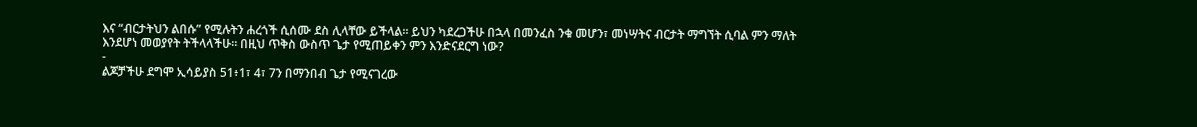እና “ብርታትህን ልበሱ” የሚሉትን ሐረጎች ሲሰሙ ደስ ሊላቸው ይችላል። ይህን ካደረጋችሁ በኋላ በመንፈስ ንቁ መሆን፣ መነሣትና ብርታት ማግኘት ሲባል ምን ማለት እንደሆነ መወያየት ትችላላችሁ። በዚህ ጥቅስ ውስጥ ጌታ የሚጠይቀን ምን እንድናደርግ ነው?
-
ልጆቻችሁ ደግሞ ኢሳይያስ 51፥1፣ 4፣ 7ን በማንበብ ጌታ የሚናገረው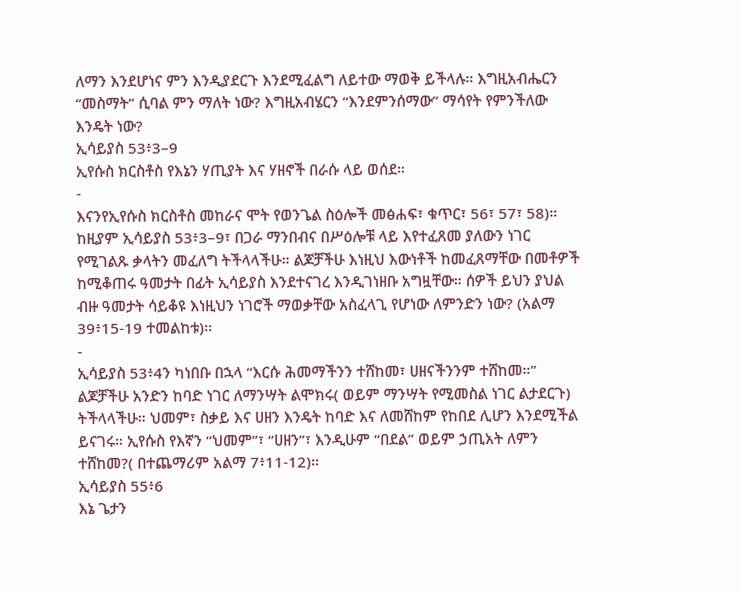ለማን እንደሆነና ምን እንዲያደርጉ እንደሚፈልግ ለይተው ማወቅ ይችላሉ። እግዚአብሔርን “መስማት” ሲባል ምን ማለት ነው? እግዚአብሄርን “እንደምንሰማው” ማሳየት የምንችለው እንዴት ነው?
ኢሳይያስ 53፥3–9
ኢየሱስ ክርስቶስ የእኔን ሃጢያት እና ሃዘኖች በራሱ ላይ ወሰደ።
-
እናንየኢየሱስ ክርስቶስ መከራና ሞት የወንጌል ስዕሎች መፅሐፍ፣ ቁጥር፣ 56፣ 57፣ 58)። ከዚያም ኢሳይያስ 53፥3–9፣ በጋራ ማንበብና በሥዕሎቹ ላይ እየተፈጸመ ያለውን ነገር የሚገልጹ ቃላትን መፈለግ ትችላላችሁ። ልጆቻችሁ እነዚህ እውነቶች ከመፈጸማቸው በመቶዎች ከሚቆጠሩ ዓመታት በፊት ኢሳይያስ እንደተናገረ እንዲገነዘቡ አግዟቸው። ሰዎች ይህን ያህል ብዙ ዓመታት ሳይቆዩ እነዚህን ነገሮች ማወቃቸው አስፈላጊ የሆነው ለምንድን ነው? (አልማ 39፥15-19 ተመልከቱ)።
-
ኢሳይያስ 53፥4ን ካነበቡ በኋላ “እርሱ ሕመማችንን ተሸከመ፣ ሀዘናችንንም ተሸከመ።” ልጆቻችሁ አንድን ከባድ ነገር ለማንሣት ልሞክሩ( ወይም ማንሣት የሚመስል ነገር ልታደርጉ) ትችላላችሁ። ህመም፣ ስቃይ እና ሀዘን እንዴት ከባድ እና ለመሸከም የከበደ ሊሆን እንደሚችል ይናገሩ። ኢየሱስ የእኛን “ህመም”፣ “ሀዘን”፣ እንዲሁም “በደል” ወይም ኃጢአት ለምን ተሸከመ?( በተጨማሪም አልማ 7፥11-12)።
ኢሳይያስ 55፥6
እኔ ጌታን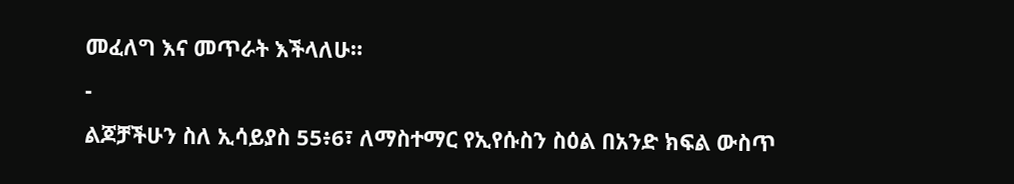መፈለግ እና መጥራት እችላለሁ።
-
ልጆቻችሁን ስለ ኢሳይያስ 55፥6፣ ለማስተማር የኢየሱስን ስዕል በአንድ ክፍል ውስጥ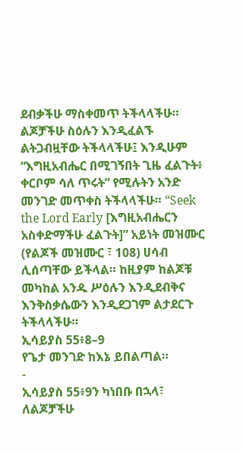ደብቃችሁ ማስቀመጥ ትችላላችሁ። ልጆቻችሁ ስዕሉን እንዲፈልኙ ልትጋብዟቸው ትችላላችሁ፤ እንዲሁም “እግዚአብሔር በሚገኝበት ጊዜ ፈልጉት፥ ቀርቦም ሳለ ጥሩት” የሚሉትን አንድ መንገድ መጥቀስ ትችላላችሁ። “Seek the Lord Early [እግዚአብሔርን አስቀድማችሁ ፈልጉት]” አይነት መዝሙር (የልጆች መዝሙር ፣ 108) ሀሳብ ሊሰጣቸው ይችላል። ከዚያም ከልጆቹ መካከል አንዱ ሥዕሉን እንዲደብቅና እንቅስቃሴውን እንዲደጋገም ልታደርጉ ትችላላችሁ።
ኢሳይያስ 55፥8–9
የጌታ መንገድ ከእኔ ይበልጣል።
-
ኢሳይያስ 55፥9ን ካነበቡ በኋላ፣ ለልጆቻችሁ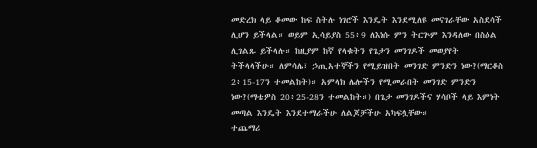መድረክ ላይ ቆመው ከፍ ስትሉ ነገሮች እንዴት እንደሚለዩ መናገራቸው አስደሳች ሊሆን ይችላል። ወይም ኢሳይያስ 55፥9 ለእነሱ ምን ትርጕም እንዳለው በስዕል ሊገልጹ ይችላሉ። ከዚያም ከኛ የላቁትን የጌታን መንገዶች መወያየት ትችላላችሁ። ለምሳሌ፣ ኃጢአተኞችን የሚይዝበት መንገድ ምንድን ነው?(ማርቆስ 2፥15-17ን ተመልከት)። አምላክ ሌሎችን የሚመራበት መንገድ ምንድን ነው?(ማቴዎስ 20፥25-28ን ተመልከት።) በጌታ መንገዶችና ሃሳቦች ላይ እምነት መጣል እንዴት እንደተማራችሁ ለልጆቻችሁ አካፍሏቸው።
ተጨማሪ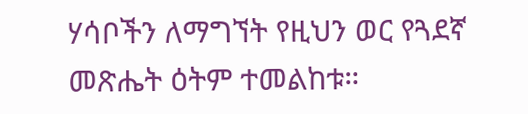ሃሳቦችን ለማግኘት የዚህን ወር የጓደኛ መጽሔት ዕትም ተመልከቱ።